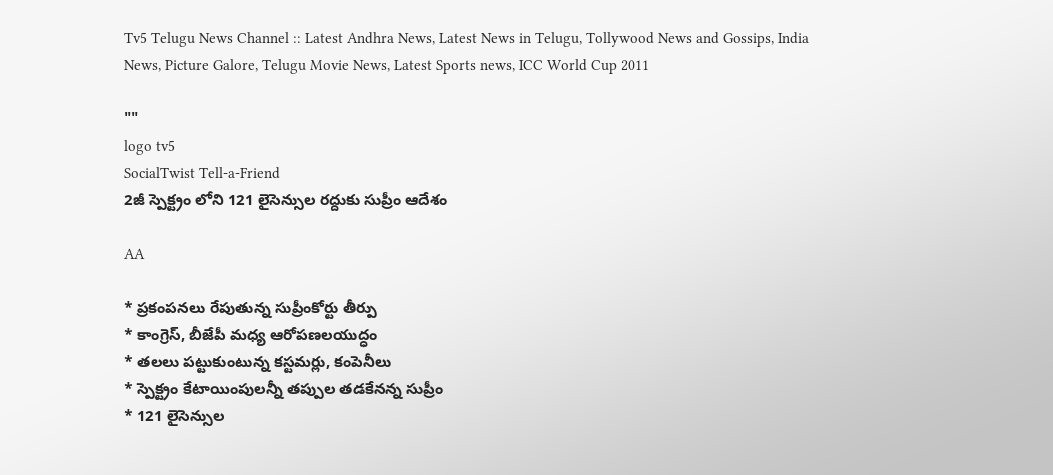Tv5 Telugu News Channel :: Latest Andhra News, Latest News in Telugu, Tollywood News and Gossips, India News, Picture Galore, Telugu Movie News, Latest Sports news, ICC World Cup 2011

""
logo tv5
SocialTwist Tell-a-Friend
2జీ స్పెక్ట్రం లోని 121 లైసెన్సుల రద్దుకు సుప్రీం ఆదేశం

AA

* ప్రకంపనలు రేపుతున్న సుప్రీంకోర్టు తీర్పు
* కాంగ్రెస్‌, బీజేపీ మధ్య ఆరోపణలయుద్ధం
* తలలు పట్టుకుంటున్న కస్టమర్లు, కంపెనీలు
* స్పెక్ట్రం కేటాయింపులన్నీ తప్పుల తడకేనన్న సుప్రీం
* 121 లైసెన్సుల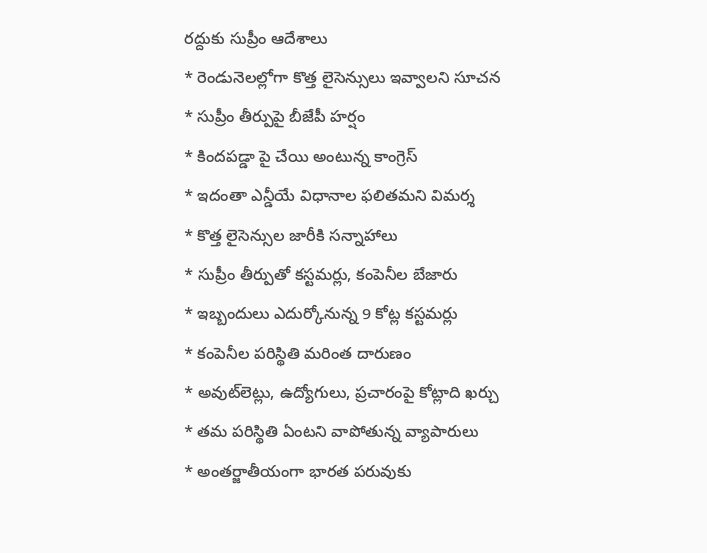రద్దుకు సుప్రీం ఆదేశాలు
* రెండునెలల్లోగా కొత్త లైసెన్సులు ఇవ్వాలని సూచన
* సుప్రీం తీర్పుపై బీజేపీ హర్షం
* కిందపడ్డా పై చేయి అంటున్న కాంగ్రెస్‌
* ఇదంతా ఎన్డీయే విధానాల ఫలితమని విమర్శ
* కొత్త లైసెన్సుల జారీకి సన్నాహాలు
* సుప్రీం తీర్పుతో కస్టమర్లు, కంపెనీల బేజారు
* ఇబ్బందులు ఎదుర్కోనున్న 9 కోట్ల కస్టమర్లు
* కంపెనీల పరిస్థితి మరింత దారుణం
* అవుట్‌లెట్లు, ఉద్యోగులు, ప్రచారంపై కోట్లాది ఖర్చు
* తమ పరిస్థితి ఏంటని వాపోతున్న వ్యాపారులు
* అంతర్జాతీయంగా భారత పరువుకు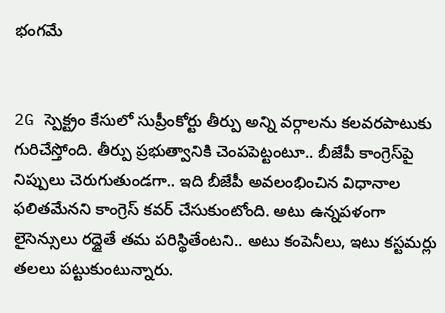భంగమే


2G స్పెక్ట్రం కేసులో సుప్రీంకోర్టు తీర్పు అన్ని వర్గాలను కలవరపాటుకు గురిచేస్తోంది. తీర్పు ప్రభుత్వానికి చెంపపెట్టంటూ.. బీజేపీ కాంగ్రెస్‌పై నిప్పులు చెరుగుతుండగా.. ఇది బీజేపీ అవలంభించిన విధానాల ఫలితమేనని కాంగ్రెస్‌ కవర్‌ చేసుకుంటోంది. అటు ఉన్నపళంగా లైసెన్సులు రద్దైతే తమ పరిస్థితేంటని.. అటు కంపెనీలు, ఇటు కస్టమర్లు తలలు పట్టుకుంటున్నారు.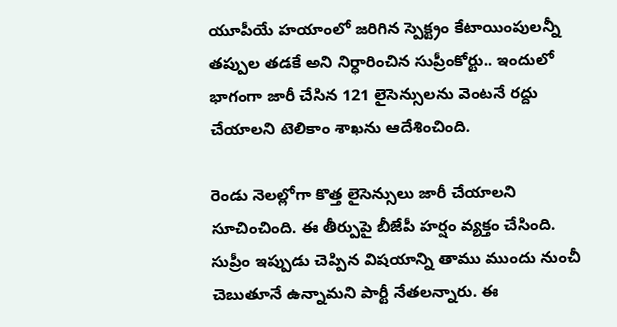యూపీయే హయాంలో జరిగిన స్పెక్ట్రం కేటాయింపులన్నీ తప్పుల తడకే అని నిర్ధారించిన సుప్రీంకోర్టు.. ఇందులో భాగంగా జారీ చేసిన 121 లైసెన్సులను వెంటనే రద్దు చేయాలని టెలికాం శాఖను ఆదేశించింది.

రెండు నెలల్లోగా కొత్త లైసెన్సులు జారీ చేయాలని సూచించింది. ఈ తీర్పుపై బీజేపీ హర్షం వ్యక్తం చేసింది. సుప్రీం ఇప్పుడు చెప్పిన విషయాన్ని తాము ముందు నుంచీ చెబుతూనే ఉన్నామని పార్టీ నేతలన్నారు. ఈ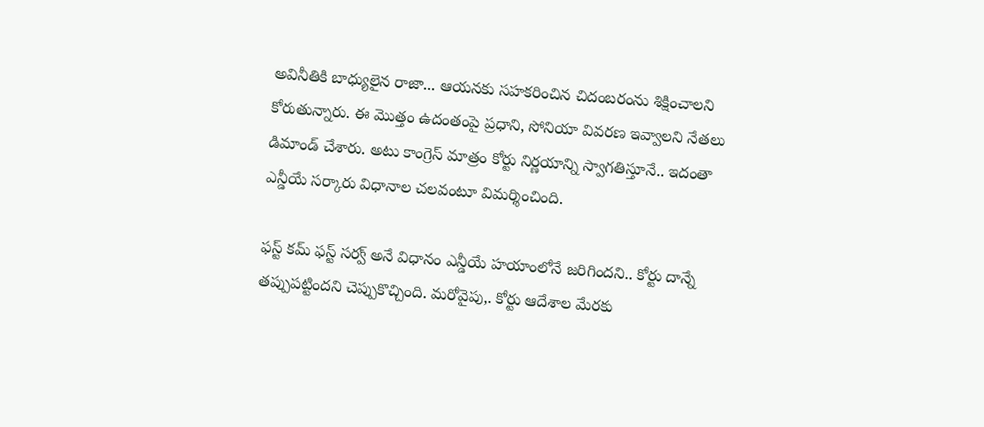అవినీతికి బాధ్యులైన రాజా... ఆయనకు సహకరించిన చిదంబరంను శిక్షించాలని కోరుతున్నారు. ఈ మొత్తం ఉదంతంపై ప్రధాని, సోనియా వివరణ ఇవ్వాలని నేతలు డిమాండ్‌ చేశారు. అటు కాంగ్రెస్‌ మాత్రం కోర్టు నిర్ణయాన్ని స్వాగతిస్తూనే.. ఇదంతా ఎన్డీయే సర్కారు విధానాల చలవంటూ విమర్శించింది.

ఫస్ట్‌ కమ్‌ ఫస్ట్‌ సర్వ్‌ అనే విధానం ఎన్డీయే హయాంలోనే జరిగిందని.. కోర్టు దాన్నే తప్పుపట్టిందని చెప్పుకొచ్చింది. మరోవైపు,. కోర్టు ఆదేశాల మేరకు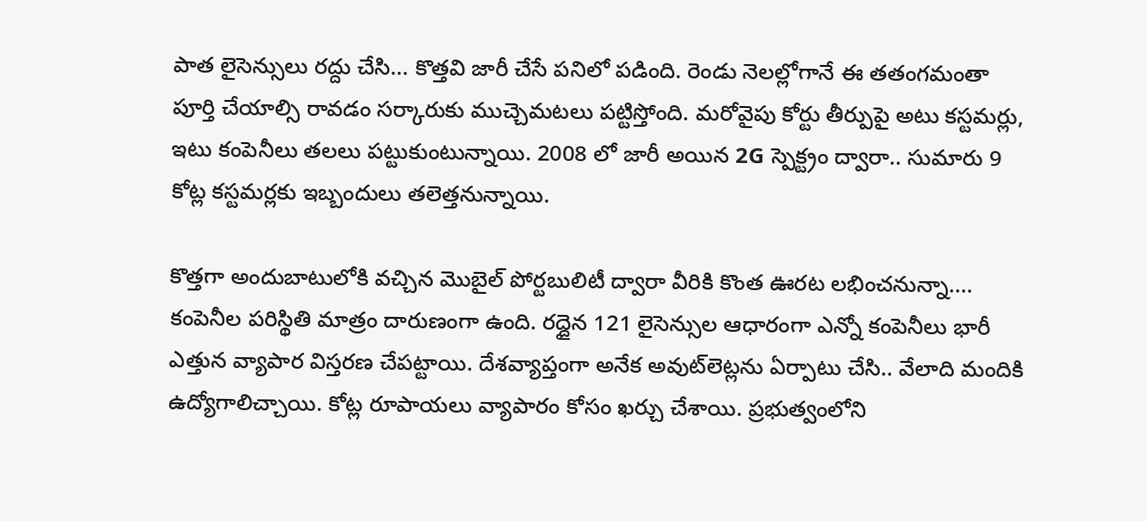పాత లైసెన్సులు రద్దు చేసి... కొత్తవి జారీ చేసే పనిలో పడింది. రెండు నెలల్లోగానే ఈ తతంగమంతా పూర్తి చేయాల్సి రావడం సర్కారుకు ముచ్చెమటలు పట్టిస్తోంది. మరోవైపు కోర్టు తీర్పుపై అటు కస్టమర్లు, ఇటు కంపెనీలు తలలు పట్టుకుంటున్నాయి. 2008 లో జారీ అయిన 2G స్పెక్ట్రం ద్వారా.. సుమారు 9 కోట్ల కస్టమర్లకు ఇబ్బందులు తలెత్తనున్నాయి.

కొత్తగా అందుబాటులోకి వచ్చిన మొబైల్‌ పోర్టబులిటీ ద్వారా వీరికి కొంత ఊరట లభించనున్నా.... కంపెనీల పరిస్థితి మాత్రం దారుణంగా ఉంది. రద్దైన 121 లైసెన్సుల ఆధారంగా ఎన్నో కంపెనీలు భారీ ఎత్తున వ్యాపార విస్తరణ చేపట్టాయి. దేశవ్యాప్తంగా అనేక అవుట్‌లెట్లను ఏర్పాటు చేసి.. వేలాది మందికి ఉద్యోగాలిచ్చాయి. కోట్ల రూపాయలు వ్యాపారం కోసం ఖర్చు చేశాయి. ప్రభుత్వంలోని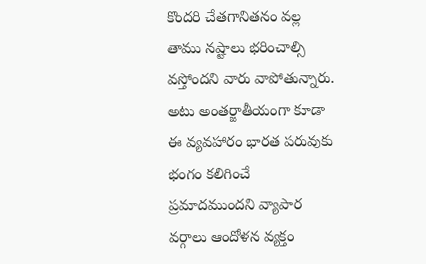కొందరి చేతగానితనం వల్ల తాము నష్టాలు భరించాల్సి వస్తోందని వారు వాపోతున్నారు. అటు అంతర్జాతీయంగా కూడా ఈ వ్యవహారం భారత పరువుకు భంగం కలిగించే ప్రమాదముందని వ్యాపార వర్గాలు ఆందోళన వ్యక్తం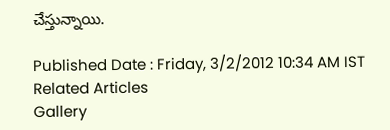చేస్తున్నాయి.

Published Date : Friday, 3/2/2012 10:34 AM IST
Related Articles
Gallery